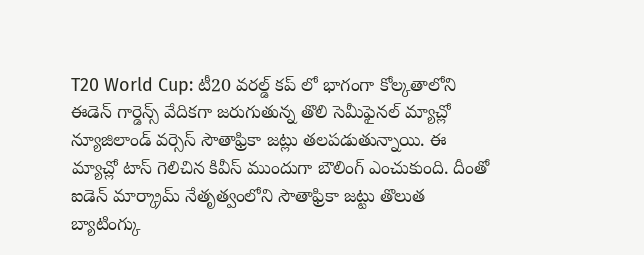T20 World Cup: టీ20 వరల్డ్ కప్ లో భాగంగా కోల్కతాలోని ఈడెన్ గార్డెన్స్ వేదికగా జరుగుతున్న తొలి సెమీఫైనల్ మ్యాచ్లో న్యూజిలాండ్ వర్సెస్ సౌతాఫ్రికా జట్లు తలపడుతున్నాయి. ఈ మ్యాచ్లో టాస్ గెలిచిన కివీస్ ముందుగా బౌలింగ్ ఎంచుకుంది. దీంతో ఐడెన్ మార్క్రామ్ నేతృత్వంలోని సౌతాఫ్రికా జట్టు తొలుత బ్యాటింగ్కు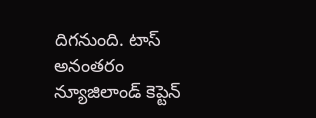దిగనుంది. టాస్ అనంతరం న్యూజిలాండ్ కెప్టెన్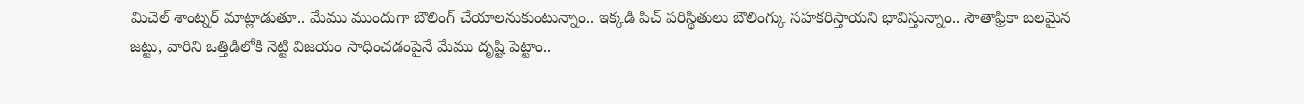మిచెల్ శాంట్నర్ మాట్లాడుతూ.. మేము ముందుగా బౌలింగ్ చేయాలనుకుంటున్నాం.. ఇక్కడి పిచ్ పరిస్థితులు బౌలింగ్కు సహకరిస్తాయని భావిస్తున్నాం.. సౌతాఫ్రికా బలమైన జట్టు, వారిని ఒత్తిడిలోకి నెట్టి విజయం సాధించడంపైనే మేము దృష్టి పెట్టాం..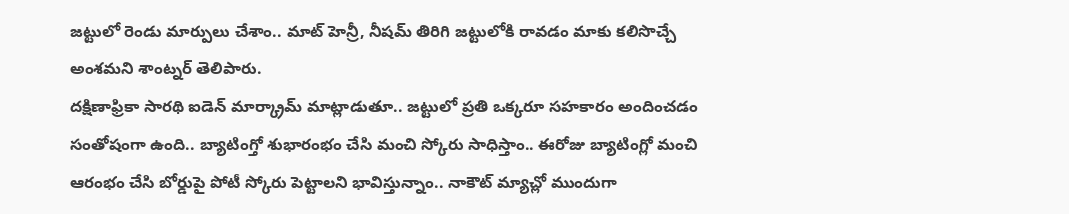జట్టులో రెండు మార్పులు చేశాం.. మాట్ హెన్రీ, నీషమ్ తిరిగి జట్టులోకి రావడం మాకు కలిసొచ్చే అంశమని శాంట్నర్ తెలిపారు.
దక్షిణాఫ్రికా సారథి ఐడెన్ మార్క్రామ్ మాట్లాడుతూ.. జట్టులో ప్రతి ఒక్కరూ సహకారం అందించడం సంతోషంగా ఉంది.. బ్యాటింగ్తో శుభారంభం చేసి మంచి స్కోరు సాధిస్తాం.. ఈరోజు బ్యాటింగ్లో మంచి ఆరంభం చేసి బోర్డుపై పోటీ స్కోరు పెట్టాలని భావిస్తున్నాం.. నాకౌట్ మ్యాచ్లో ముందుగా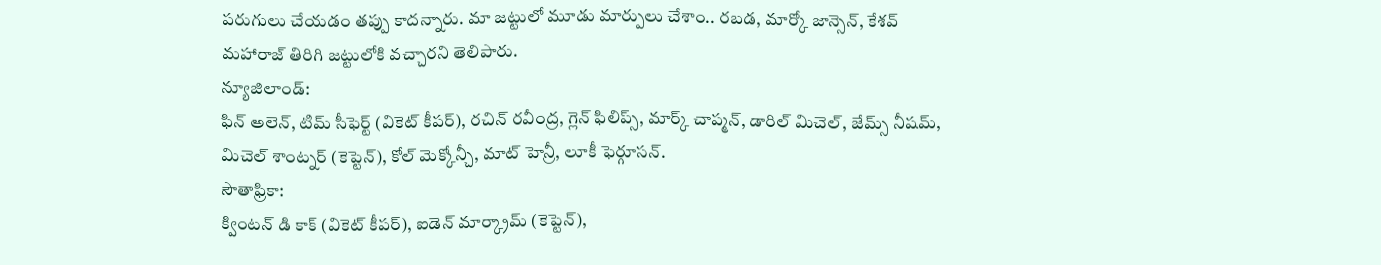పరుగులు చేయడం తప్పు కాదన్నారు. మా జట్టులో మూడు మార్పులు చేశాం.. రబడ, మార్కో జాన్సెన్, కేశవ్ మహారాజ్ తిరిగి జట్టులోకి వచ్చారని తెలిపారు.
న్యూజిలాండ్:
ఫిన్ అలెన్, టిమ్ సీఫెర్ట్ (వికెట్ కీపర్), రచిన్ రవీంద్ర, గ్లెన్ ఫిలిప్స్, మార్క్ చాప్మన్, డారిల్ మిచెల్, జేమ్స్ నీషమ్, మిచెల్ శాంట్నర్ (కెప్టెన్), కోల్ మెక్కోన్చీ, మాట్ హెన్రీ, లూకీ ఫెర్గూసన్.
సౌతాఫ్రికా:
క్వింటన్ డి కాక్ (వికెట్ కీపర్), ఐడెన్ మార్క్రామ్ (కెప్టెన్),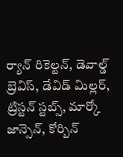ర్యాన్ రికెల్టన్, డెవాల్డ్ బ్రెవిస్, డేవిడ్ మిల్లర్, ట్రిస్టన్ స్టబ్స్, మార్కో జాన్సెన్, కోర్బిన్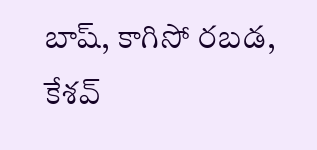బాష్, కాగిసో రబడ, కేశవ్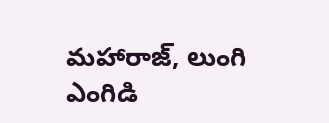మహారాజ్, లుంగి ఎంగిడి